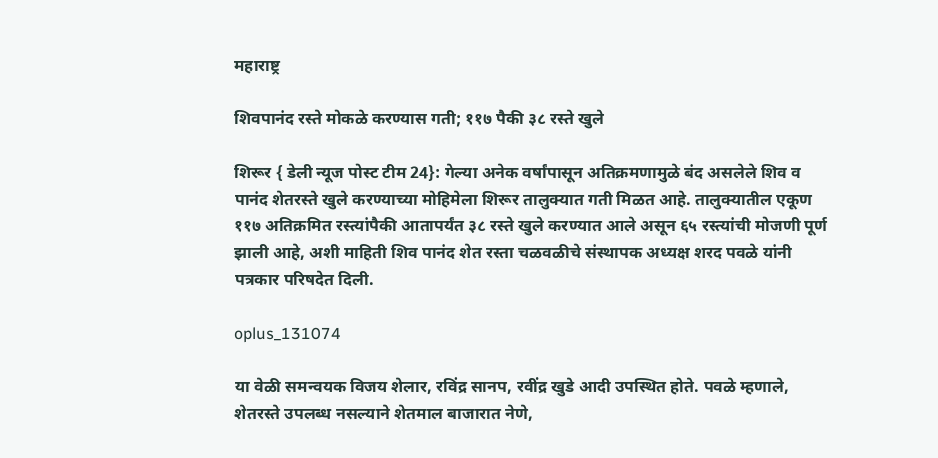महाराष्ट्र

शिवपानंद रस्ते मोकळे करण्यास गती; ११७ पैकी ३८ रस्ते खुले

शिरूर { डेली न्यूज पोस्ट टीम 24}: गेल्या अनेक वर्षांपासून अतिक्रमणामुळे बंद असलेले शिव व पानंद शेतरस्ते खुले करण्याच्या मोहिमेला शिरूर तालुक्यात गती मिळत आहे. तालुक्यातील एकूण ११७ अतिक्रमित रस्त्यांपैकी आतापर्यंत ३८ रस्ते खुले करण्यात आले असून ६५ रस्त्यांची मोजणी पूर्ण झाली आहे, अशी माहिती शिव पानंद शेत रस्ता चळवळीचे संस्थापक अध्यक्ष शरद पवळे यांनी पत्रकार परिषदेत दिली.

oplus_131074

या वेळी समन्वयक विजय शेलार, रविंद्र सानप, रवींद्र खुडे आदी उपस्थित होते. पवळे म्हणाले, शेतरस्ते उपलब्ध नसल्याने शेतमाल बाजारात नेणे,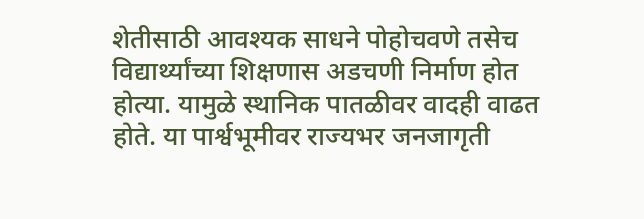शेतीसाठी आवश्यक साधने पोहोचवणे तसेच विद्यार्थ्यांच्या शिक्षणास अडचणी निर्माण होत होत्या. यामुळे स्थानिक पातळीवर वादही वाढत होते. या पार्श्वभूमीवर राज्यभर जनजागृती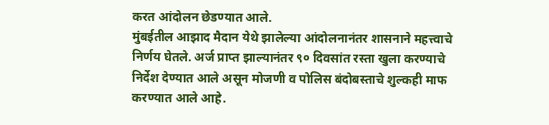करत आंदोलन छेडण्यात आले.
मुंबईतील आझाद मैदान येथे झालेल्या आंदोलनानंतर शासनाने महत्त्वाचे निर्णय घेतले. अर्ज प्राप्त झाल्यानंतर ९० दिवसांत रस्ता खुला करण्याचे निर्देश देण्यात आले असून मोजणी व पोलिस बंदोबस्ताचे शुल्कही माफ करण्यात आले आहे.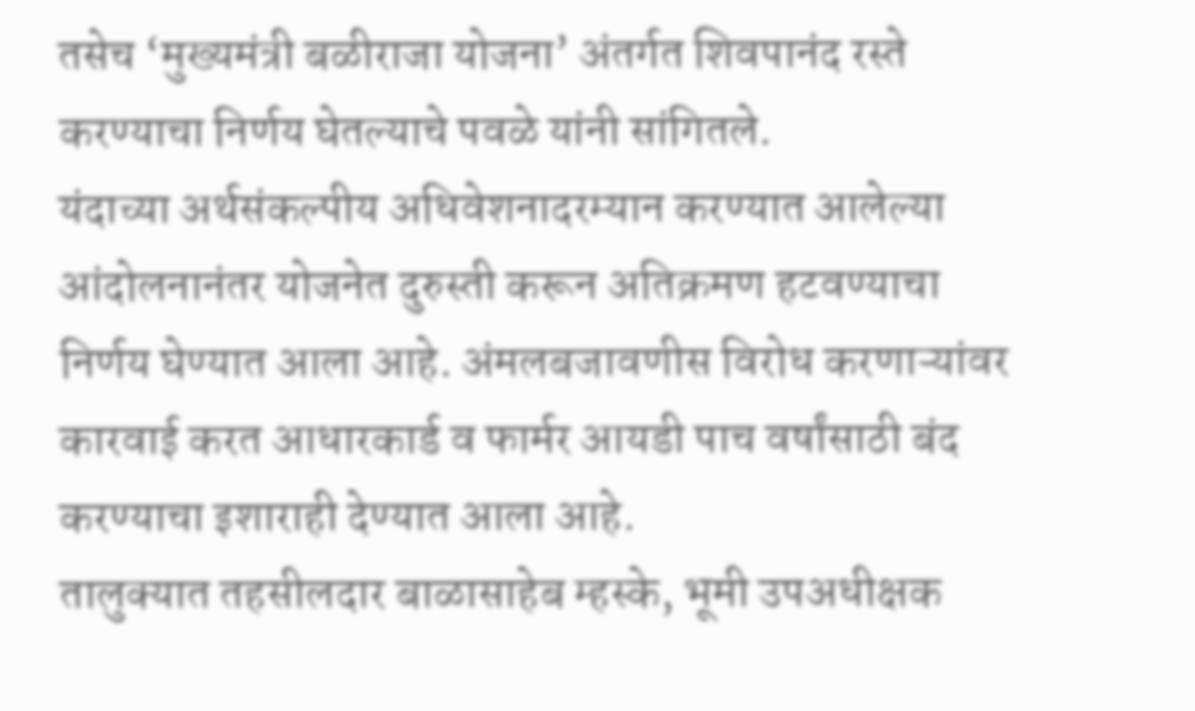तसेच ‘मुख्यमंत्री बळीराजा योजना’ अंतर्गत शिवपानंद रस्ते  करण्याचा निर्णय घेतल्याचे पवळे यांनी सांगितले.
यंदाच्या अर्थसंकल्पीय अधिवेशनादरम्यान करण्यात आलेल्या आंदोलनानंतर योजनेत दुरुस्ती करून अतिक्रमण हटवण्याचा निर्णय घेण्यात आला आहे. अंमलबजावणीस विरोध करणाऱ्यांवर कारवाई करत आधारकार्ड व फार्मर आयडी पाच वर्षांसाठी बंद करण्याचा इशाराही देण्यात आला आहे.
तालुक्यात तहसीलदार बाळासाहेब म्हस्के, भूमी उपअधीक्षक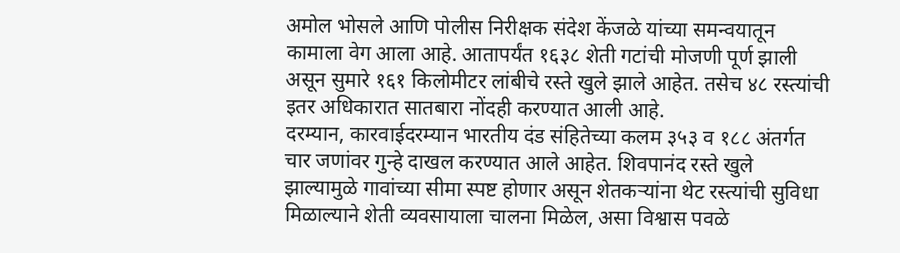अमोल भोसले आणि पोलीस निरीक्षक संदेश केंजळे यांच्या समन्वयातून कामाला वेग आला आहे. आतापर्यंत १६३८ शेती गटांची मोजणी पूर्ण झाली असून सुमारे १६१ किलोमीटर लांबीचे रस्ते खुले झाले आहेत. तसेच ४८ रस्त्यांची इतर अधिकारात सातबारा नोंदही करण्यात आली आहे.
दरम्यान, कारवाईदरम्यान भारतीय दंड संहितेच्या कलम ३५३ व १८८ अंतर्गत चार जणांवर गुन्हे दाखल करण्यात आले आहेत. शिवपानंद रस्ते खुले झाल्यामुळे गावांच्या सीमा स्पष्ट होणार असून शेतकऱ्यांना थेट रस्त्यांची सुविधा मिळाल्याने शेती व्यवसायाला चालना मिळेल, असा विश्वास पवळे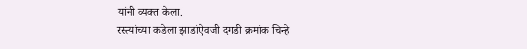यांनी व्यक्त केला.
रस्त्यांच्या कडेला झाडांऐवजी दगडी क्रमांक चिन्हे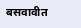बसवावीत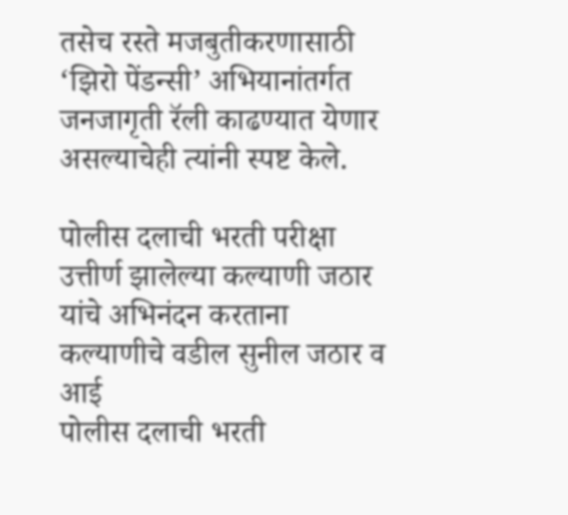तसेच रस्ते मजबुतीकरणासाठी ‘झिरो पेंडन्सी’ अभियानांतर्गत जनजागृती रॅली काढण्यात येणार असल्याचेही त्यांनी स्पष्ट केले.

पोलीस दलाची भरती परीक्षा उत्तीर्ण झालेल्या कल्याणी जठार यांचे अभिनंदन करताना कल्याणीचे वडील सुनील जठार व आई
पोलीस दलाची भरती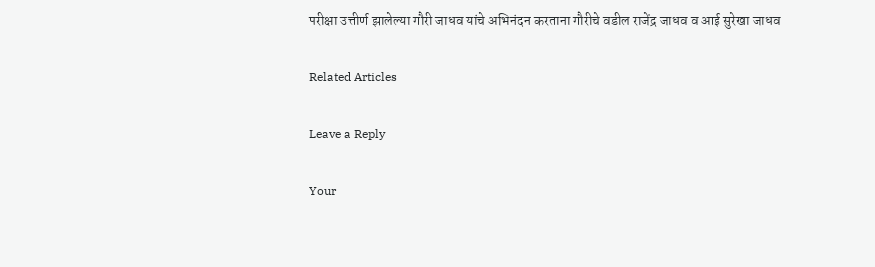परीक्षा उत्तीर्ण झालेल्या गौरी जाधव यांचे अभिनंदन करताना गौरीचे वडील राजेंद्र जाधव व आई सुरेखा जाधव

Related Articles

Leave a Reply

Your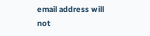email address will not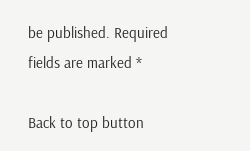be published. Required fields are marked *

Back to top button